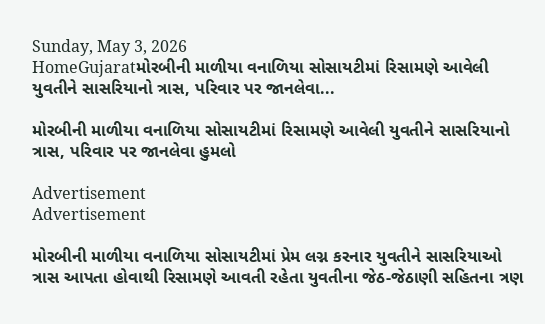Sunday, May 3, 2026
HomeGujaratમોરબીની માળીયા વનાળિયા સોસાયટીમાં રિસામણે આવેલી યુવતીને સાસરિયાનો ત્રાસ, પરિવાર પર જાનલેવા...

મોરબીની માળીયા વનાળિયા સોસાયટીમાં રિસામણે આવેલી યુવતીને સાસરિયાનો ત્રાસ, પરિવાર પર જાનલેવા હુમલો

Advertisement
Advertisement

મોરબીની માળીયા વનાળિયા સોસાયટીમાં પ્રેમ લગ્ન કરનાર યુવતીને સાસરિયાઓ ત્રાસ આપતા હોવાથી રિસામણે આવતી રહેતા યુવતીના જેઠ-જેઠાણી સહિતના ત્રણ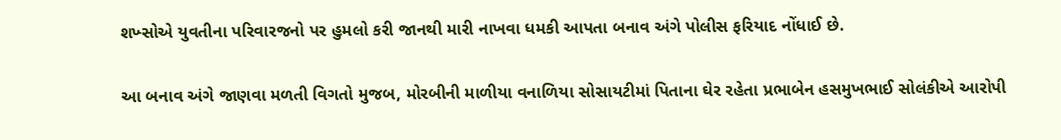શખ્સોએ યુવતીના પરિવારજનો પર હુમલો કરી જાનથી મારી નાખવા ધમકી આપતા બનાવ અંગે પોલીસ ફરિયાદ નોંધાઈ છે.

આ બનાવ અંગે જાણવા મળતી વિગતો મુજબ, મોરબીની માળીયા વનાળિયા સોસાયટીમાં પિતાના ઘેર રહેતા પ્રભાબેન હસમુખભાઈ સોલંકીએ આરોપી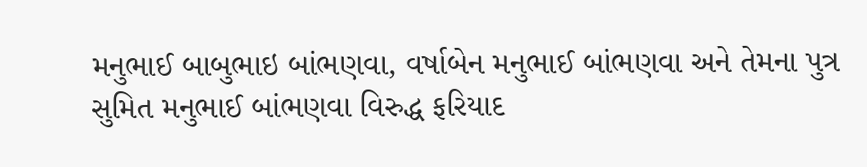મનુભાઈ બાબુભાઇ બાંભણવા, વર્ષાબેન મનુભાઈ બાંભણવા અને તેમના પુત્ર સુમિત મનુભાઈ બાંભણવા વિરુદ્ધ ફરિયાદ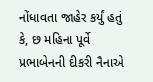નોંધાવતા જાહેર કર્યું હતું કે, છ મહિના પૂર્વે પ્રભાબેનની દીકરી નૈનાએ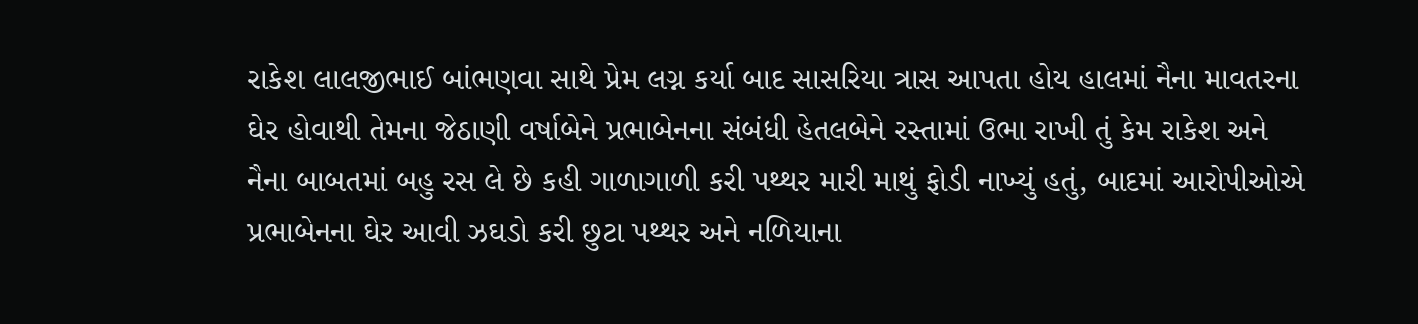રાકેશ લાલજીભાઈ બાંભણવા સાથે પ્રેમ લગ્ન કર્યા બાદ સાસરિયા ત્રાસ આપતા હોય હાલમાં નૈના માવતરના ઘેર હોવાથી તેમના જેઠાણી વર્ષાબેને પ્રભાબેનના સંબંધી હેતલબેને રસ્તામાં ઉભા રાખી તું કેમ રાકેશ અને નૈના બાબતમાં બહુ રસ લે છે કહી ગાળાગાળી કરી પથ્થર મારી માથું ફોડી નાખ્યું હતું, બાદમાં આરોપીઓએ પ્રભાબેનના ઘેર આવી ઝઘડો કરી છુટા પથ્થર અને નળિયાના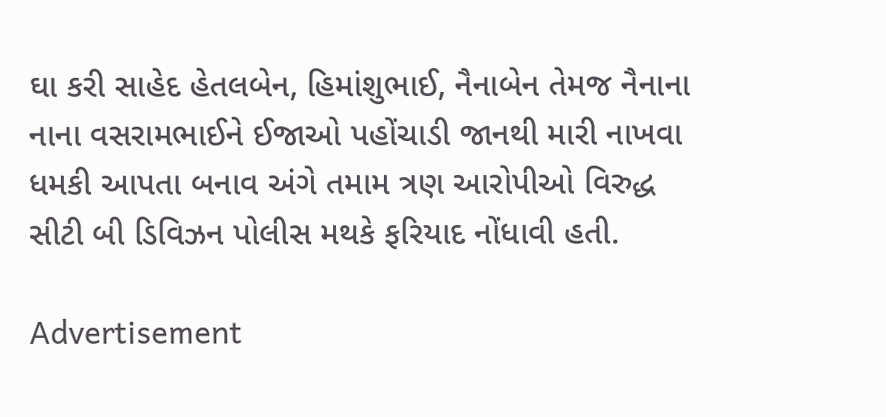ઘા કરી સાહેદ હેતલબેન, હિમાંશુભાઈ, નૈનાબેન તેમજ નૈનાના નાના વસરામભાઈને ઈજાઓ પહોંચાડી જાનથી મારી નાખવા ધમકી આપતા બનાવ અંગે તમામ ત્રણ આરોપીઓ વિરુદ્ધ સીટી બી ડિવિઝન પોલીસ મથકે ફરિયાદ નોંધાવી હતી.

Advertisement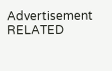Advertisement
RELATED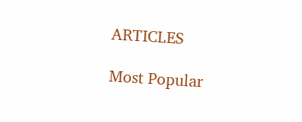ARTICLES

Most Popular